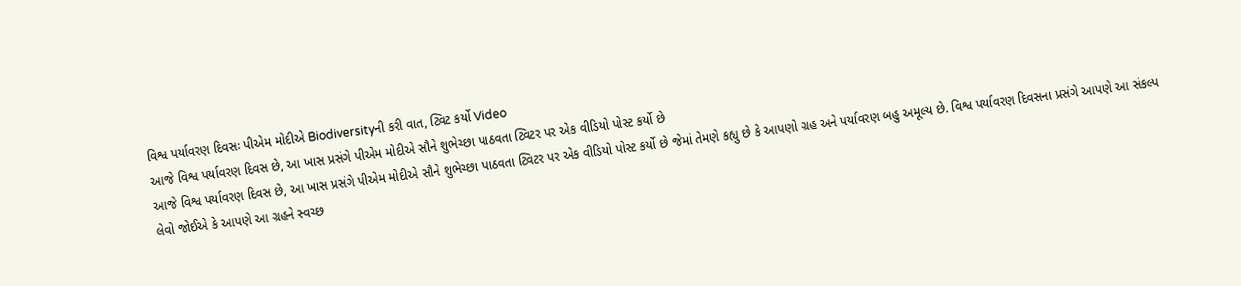વિશ્વ પર્યાવરણ દિવસઃ પીએમ મોદીએ Biodiversityની કરી વાત, ટ્વિટ કર્યો Video
આજે વિશ્વ પર્યાવરણ દિવસ છે, આ ખાસ પ્રસંગે પીએમ મોદીએ સૌને શુભેચ્છા પાઠવતા ટ્વિટર પર એક વીડિયો પોસ્ટ કર્યો છે
આજે વિશ્વ પર્યાવરણ દિવસ છે, આ ખાસ પ્રસંગે પીએમ મોદીએ સૌને શુભેચ્છા પાઠવતા ટ્વિટર પર એક વીડિયો પોસ્ટ કર્યો છે જેમાં તેમણે કહ્યુ છે કે આપણો ગ્રહ અને પર્યાવરણ બહુ અમૂલ્ય છે. વિશ્વ પર્યાવરણ દિવસના પ્રસંગે આપણે આ સંકલ્પ લેવો જોઈએ કે આપણે આ ગ્રહને સ્વચ્છ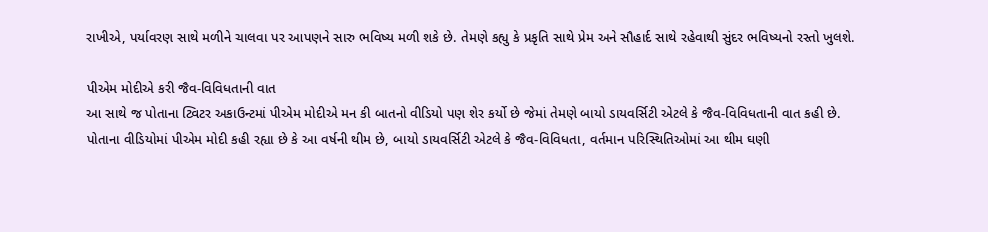રાખીએ, પર્યાવરણ સાથે મળીને ચાલવા પર આપણને સારુ ભવિષ્ય મળી શકે છે. તેમણે કહ્યુ કે પ્રકૃતિ સાથે પ્રેમ અને સૌહાર્દ સાથે રહેવાથી સુંદર ભવિષ્યનો રસ્તો ખુલશે.

પીએમ મોદીએ કરી જૈવ-વિવિધતાની વાત
આ સાથે જ પોતાના ટ્વિટર અકાઉન્ટમાં પીએમ મોદીએ મન કી બાતનો વીડિયો પણ શેર કર્યો છે જેમાં તેમણે બાયો ડાયવર્સિટી એટલે કે જૈવ-વિવિધતાની વાત કહી છે. પોતાના વીડિયોમાં પીએમ મોદી કહી રહ્યા છે કે આ વર્ષની થીમ છે, બાયો ડાયવર્સિટી એટલે કે જૈવ-વિવિધતા, વર્તમાન પરિસ્થિતિઓમાં આ થીમ ઘણી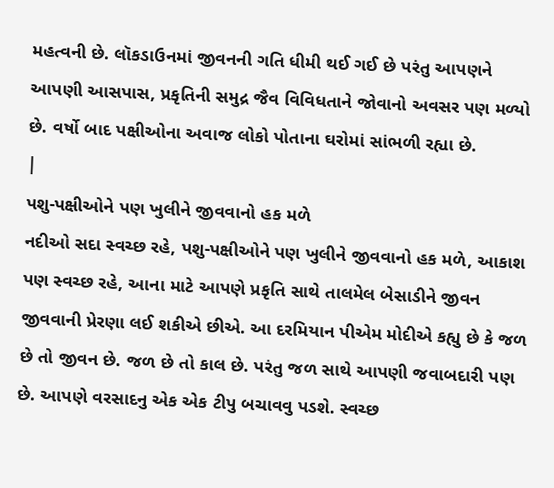મહત્વની છે. લૉકડાઉનમાં જીવનની ગતિ ધીમી થઈ ગઈ છે પરંતુ આપણને આપણી આસપાસ, પ્રકૃતિની સમુદ્ર જૈવ વિવિધતાને જોવાનો અવસર પણ મળ્યો છે. વર્ષો બાદ પક્ષીઓના અવાજ લોકો પોતાના ઘરોમાં સાંભળી રહ્યા છે.
|
પશુ-પક્ષીઓને પણ ખુલીને જીવવાનો હક મળે
નદીઓ સદા સ્વચ્છ રહે, પશુ-પક્ષીઓને પણ ખુલીને જીવવાનો હક મળે, આકાશ પણ સ્વચ્છ રહે, આના માટે આપણે પ્રકૃતિ સાથે તાલમેલ બેસાડીને જીવન જીવવાની પ્રેરણા લઈ શકીએ છીએ. આ દરમિયાન પીએમ મોદીએ કહ્યુ છે કે જળ છે તો જીવન છે. જળ છે તો કાલ છે. પરંતુ જળ સાથે આપણી જવાબદારી પણ છે. આપણે વરસાદનુ એક એક ટીપુ બચાવવુ પડશે. સ્વચ્છ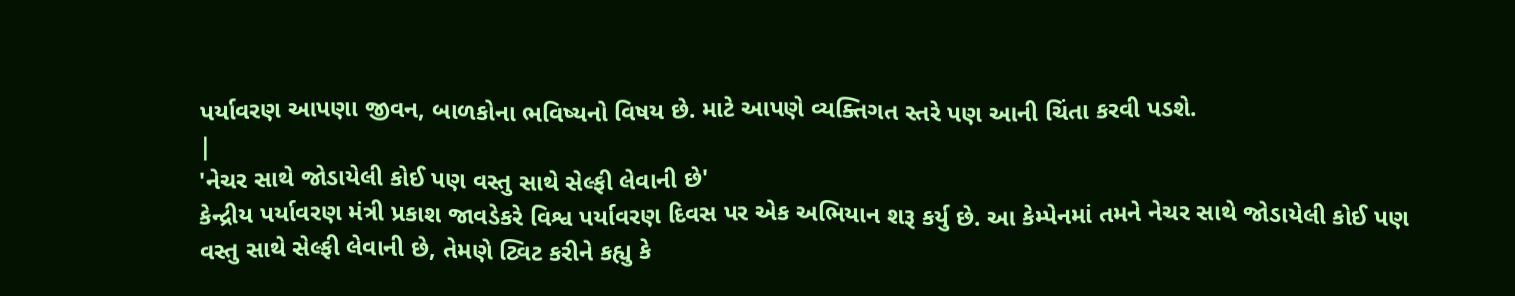પર્યાવરણ આપણા જીવન, બાળકોના ભવિષ્યનો વિષય છે. માટે આપણે વ્યક્તિગત સ્તરે પણ આની ચિંતા કરવી પડશે.
|
'નેચર સાથે જોડાયેલી કોઈ પણ વસ્તુ સાથે સેલ્ફી લેવાની છે'
કેન્દ્રીય પર્યાવરણ મંત્રી પ્રકાશ જાવડેકરે વિશ્વ પર્યાવરણ દિવસ પર એક અભિયાન શરૂ કર્યુ છે. આ કેમ્પેનમાં તમને નેચર સાથે જોડાયેલી કોઈ પણ વસ્તુ સાથે સેલ્ફી લેવાની છે, તેમણે ટ્વિટ કરીને કહ્યુ કે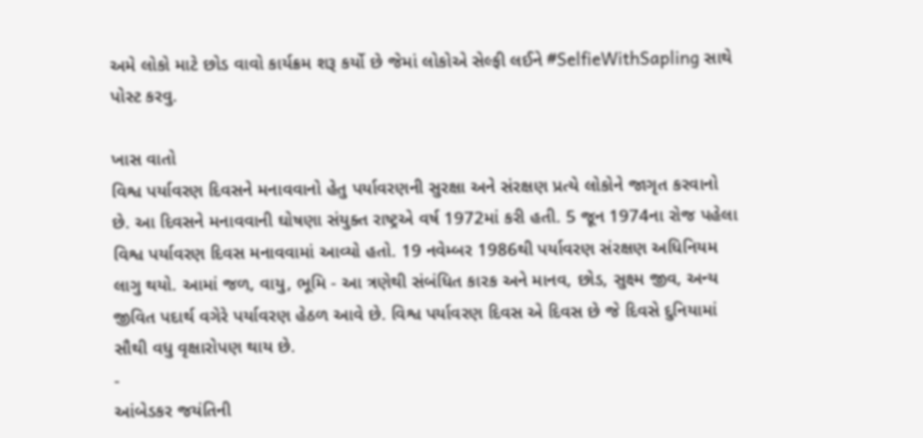અમે લોકો માટે છોડ વાવો કાર્યક્રમ શરૂ કર્યો છે જેમાં લોકોએ સેલ્ફી લઈને #SelfieWithSapling સાથે પોસ્ટ કરવુ.

ખાસ વાતો
વિશ્વ પર્યાવરણ દિવસને મનાવવાનો હેતુ પર્યાવરણની સુરક્ષા અને સંરક્ષણ પ્રત્યે લોકોને જાગૃત કરવાનો છે. આ દિવસને મનાવવાની ઘોષણા સંયુક્ત રાષ્ટ્રએ વર્ષ 1972માં કરી હતી. 5 જૂન 1974ના રોજ પહેલા વિશ્વ પર્યાવરણ દિવસ મનાવવામાં આવ્યો હતો. 19 નવેમ્બર 1986થી પર્યાવરણ સંરક્ષણ અધિનિયમ લાગુ થયો. આમાં જળ, વાયુ, ભૂમિ - આ ત્રણેથી સંબંધિત કારક અને માનવ, છોડ, સુક્ષ્મ જીવ, અન્ય જીવિત પદાર્થ વગેરે પર્યાવરણ હેઠળ આવે છે. વિશ્વ પર્યાવરણ દિવસ એ દિવસ છે જે દિવસે દુનિયામાં સૌથી વધુ વૃક્ષારોપણ થાય છે.
-
આંબેડકર જયંતિની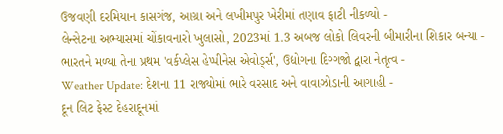ઉજવણી દરમિયાન કાસગંજ, આગ્રા અને લખીમપુર ખેરીમાં તણાવ ફાટી નીકળ્યો -
લેન્સેટના અભ્યાસમાં ચોંકાવનારો ખુલાસો, 2023માં 1.3 અબજ લોકો લિવરની બીમારીના શિકાર બન્યા -
ભારતને મળ્યા તેના પ્રથમ 'વર્કપ્લેસ હેપ્પીનેસ એવોર્ડ્સ', ઉદ્યોગના દિગ્ગજો દ્વારા નેતૃત્વ -
Weather Update: દેશના 11 રાજ્યોમાં ભારે વરસાદ અને વાવાઝોડાની આગાહી -
દૂન લિટ ફેસ્ટ દેહરાદૂનમાં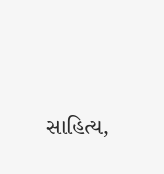સાહિત્ય,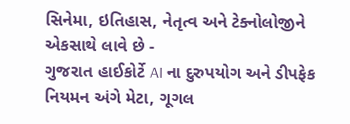સિનેમા, ઇતિહાસ, નેતૃત્વ અને ટેક્નોલોજીને એકસાથે લાવે છે -
ગુજરાત હાઈકોર્ટે AI ના દુરુપયોગ અને ડીપફેક નિયમન અંગે મેટા, ગૂગલ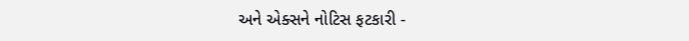અને એક્સને નોટિસ ફટકારી -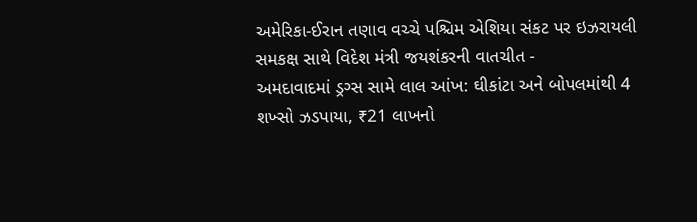અમેરિકા-ઈરાન તણાવ વચ્ચે પશ્ચિમ એશિયા સંકટ પર ઇઝરાયલી સમકક્ષ સાથે વિદેશ મંત્રી જયશંકરની વાતચીત -
અમદાવાદમાં ડ્રગ્સ સામે લાલ આંખ: ઘીકાંટા અને બોપલમાંથી 4 શખ્સો ઝડપાયા, ₹21 લાખનો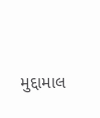મુદ્દામાલ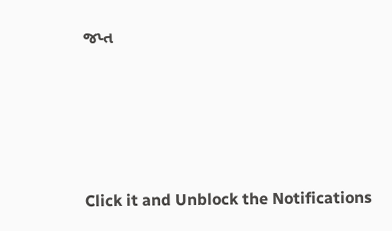જપ્ત





Click it and Unblock the Notifications